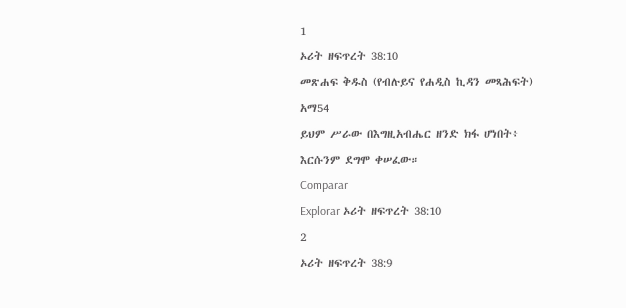1
ኦሪት ዘፍጥረት 38:10
መጽሐፍ ቅዱስ (የብሉይና የሐዲስ ኪዳን መጻሕፍት)
አማ54
ይህም ሥራው በእግዚአብሔር ዘንድ ክፋ ሆነበት፥ እርሱንም ደግሞ ቀሠፈው።
Comparar
Explorar ኦሪት ዘፍጥረት 38:10
2
ኦሪት ዘፍጥረት 38:9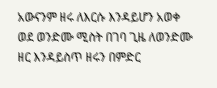አውናንም ዘሩ ለእርሱ እንዳይሆን አወቀ ወደ ወንድሙ ሚስት በገባ ጊዜ ለወንድሙ ዘር እንዳይስጥ ዘሩን በምድር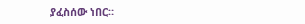ያፈስሰው ነበር።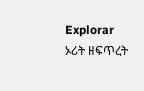Explorar ኦሪት ዘፍጥረት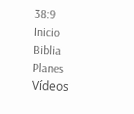38:9
Inicio
Biblia
Planes
Vídeos